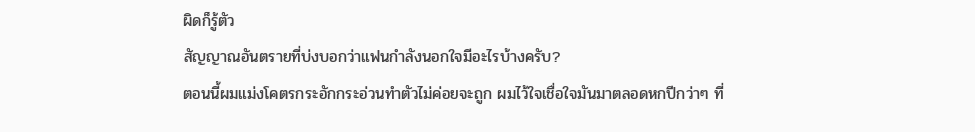ผิดก็รู้ตัว
สัญญาณอันตรายที่บ่งบอกว่าแฟนกำลังนอกใจมีอะไรบ้างครับ?
ตอนนี้ผมแม่งโคตรกระอักกระอ่วนทำตัวไม่ค่อยจะถูก ผมไว้ใจเชื่อใจมันมาตลอดหกปีกว่าๆ ที่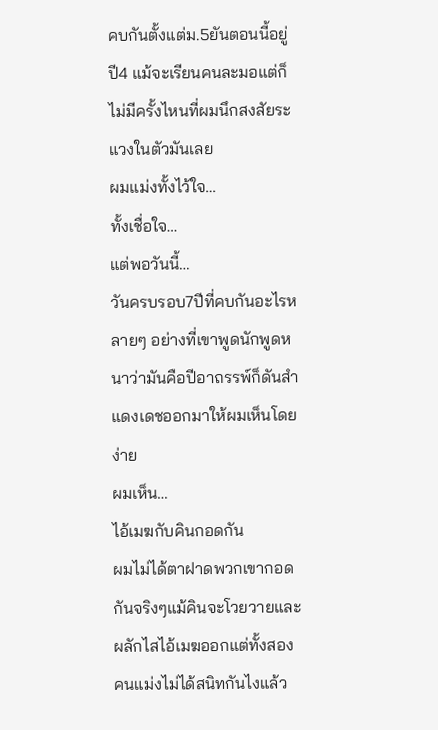คบกันตั้งแต่ม.5ยันตอนนี้อยู่ปี4 แม้จะเรียนคนละมอแต่ก็ไม่มีครั้งไหนที่ผมนึกสงสัยระแวงในตัวมันเลย
ผมแม่งทั้งไว้ใจ…
ทั้งเชื่อใจ…
แต่พอวันนี้…
วันครบรอบ7ปีที่คบกันอะไรหลายๆ อย่างที่เขาพูดนักพูดหนาว่ามันคือปีอาถรรพ์ก็ดันสำแดงเดชออกมาให้ผมเห็นโดยง่าย
ผมเห็น…
ไอ้เมฆกับคินกอดกัน
ผมไม่ได้ตาฝาดพวกเขากอดกันจริงๆแม้คินจะโวยวายและผลักไสไอ้เมฆออกแต่ทั้งสองคนแม่งไม่ได้สนิทกันไงแล้ว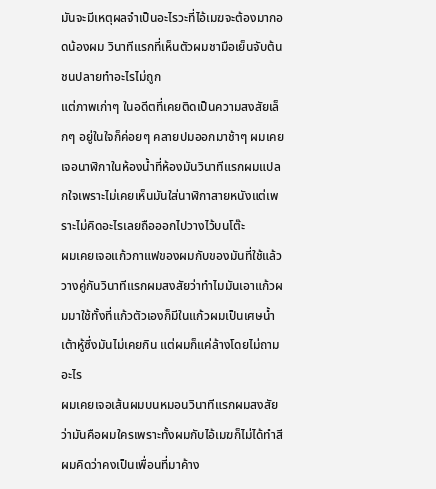มันจะมีเหตุผลจำเป็นอะไรวะที่ไอ้เมฆจะต้องมากอดน้องผม วินาทีแรกที่เห็นตัวผมชามือเย็นจับต้นชนปลายทำอะไรไม่ถูก
แต่ภาพเก่าๆ ในอดีตที่เคยติดเป็นความสงสัยเล็กๆ อยู่ในใจก็ค่อยๆ คลายปมออกมาช้าๆ ผมเคยเจอนาฬิกาในห้องน้ำที่ห้องมันวินาทีแรกผมแปลกใจเพราะไม่เคยเห็นมันใส่นาฬิกาสายหนังแต่เพราะไม่คิดอะไรเลยถือออกไปวางไว้บนโต๊ะ
ผมเคยเจอแก้วกาแฟของผมกับของมันที่ใช้แล้ววางคู่กันวินาทีแรกผมสงสัยว่าทำไมมันเอาแก้วผมมาใช้ทั้งที่แก้วตัวเองก็มีในแก้วผมเป็นเศษน้ำเต้าหู้ซึ่งมันไม่เคยกิน แต่ผมก็แค่ล้างโดยไม่ถามอะไร
ผมเคยเจอเส้นผมบนหมอนวินาทีแรกผมสงสัยว่ามันคือผมใครเพราะทั้งผมกับไอ้เมฆก็ไม่ได้ทำสีผมคิดว่าคงเป็นเพื่อนที่มาค้าง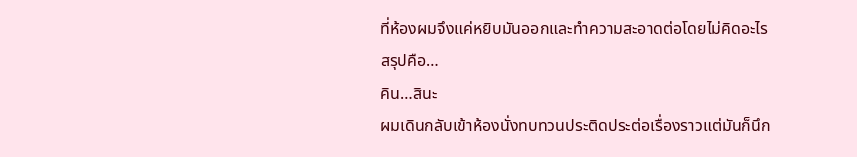ที่ห้องผมจึงแค่หยิบมันออกและทำความสะอาดต่อโดยไม่คิดอะไร
สรุปคือ…
คิน…สินะ
ผมเดินกลับเข้าห้องนั่งทบทวนประติดประต่อเรื่องราวแต่มันก็นึก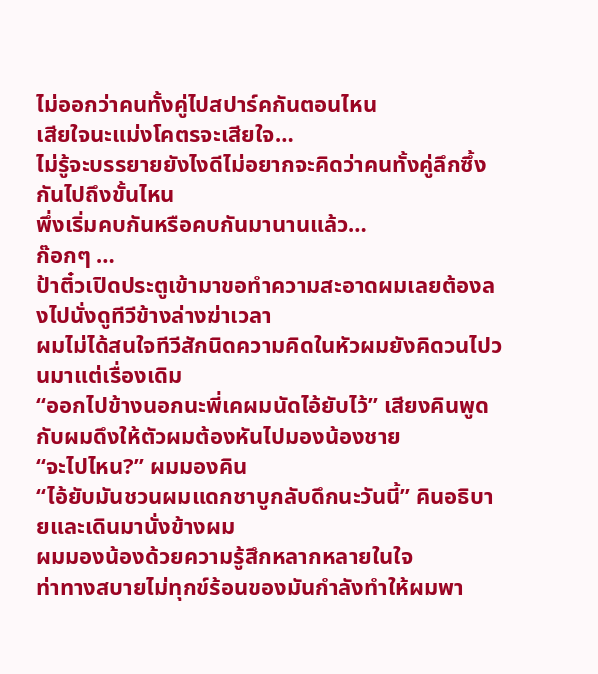ไม่ออกว่าคนทั้งคู่ไปสปาร์คกันตอนไหน
เสียใจนะแม่งโคตรจะเสียใจ…
ไม่รู้จะบรรยายยังไงดีไม่อยากจะคิดว่าคนทั้งคู่ลึกซึ้งกันไปถึงขั้นไหน
พึ่งเริ่มคบกันหรือคบกันมานานแล้ว…
ก๊อกๆ …
ป้าติ๋วเปิดประตูเข้ามาขอทำความสะอาดผมเลยต้องลงไปนั่งดูทีวีข้างล่างฆ่าเวลา
ผมไม่ได้สนใจทีวีสักนิดความคิดในหัวผมยังคิดวนไปวนมาแต่เรื่องเดิม
“ออกไปข้างนอกนะพี่เคผมนัดไอ้ยับไว้” เสียงคินพูดกับผมดึงให้ตัวผมต้องหันไปมองน้องชาย
“จะไปไหน?” ผมมองคิน
“ไอ้ยับมันชวนผมแดกชาบูกลับดึกนะวันนี้” คินอธิบายและเดินมานั่งข้างผม
ผมมองน้องด้วยความรู้สึกหลากหลายในใจ
ท่าทางสบายไม่ทุกข์ร้อนของมันกำลังทำให้ผมพา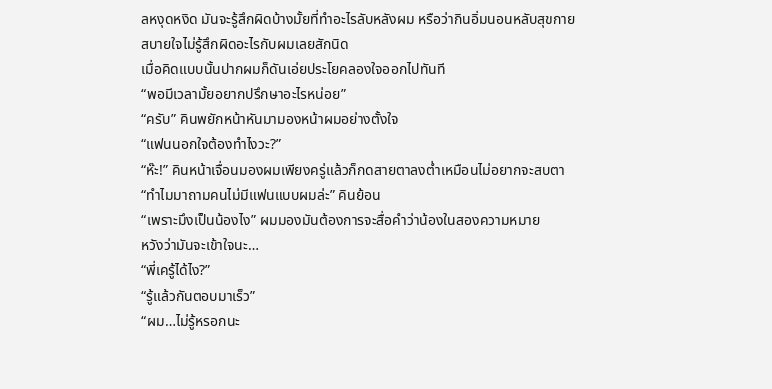ลหงุดหงิด มันจะรู้สึกผิดบ้างมั้ยที่ทำอะไรลับหลังผม หรือว่ากินอิ่มนอนหลับสุขกายสบายใจไม่รู้สึกผิดอะไรกับผมเลยสักนิด
เมื่อคิดแบบนั้นปากผมก็ดันเอ่ยประโยคลองใจออกไปทันที
“พอมีเวลามั้ยอยากปรึกษาอะไรหน่อย”
“ครับ” คินพยักหน้าหันมามองหน้าผมอย่างตั้งใจ
“แฟนนอกใจต้องทำไงวะ?”
“ห๊ะ!” คินหน้าเจื่อนมองผมเพียงครู่แล้วก็กดสายตาลงต่ำเหมือนไม่อยากจะสบตา “ทำไมมาถามคนไม่มีแฟนแบบผมล่ะ” คินย้อน
“เพราะมึงเป็นน้องไง” ผมมองมันต้องการจะสื่อคำว่าน้องในสองความหมาย
หวังว่ามันจะเข้าใจนะ…
“พี่เครู้ได้ไง?”
“รู้แล้วกันตอบมาเร็ว”
“ผม…ไม่รู้หรอกนะ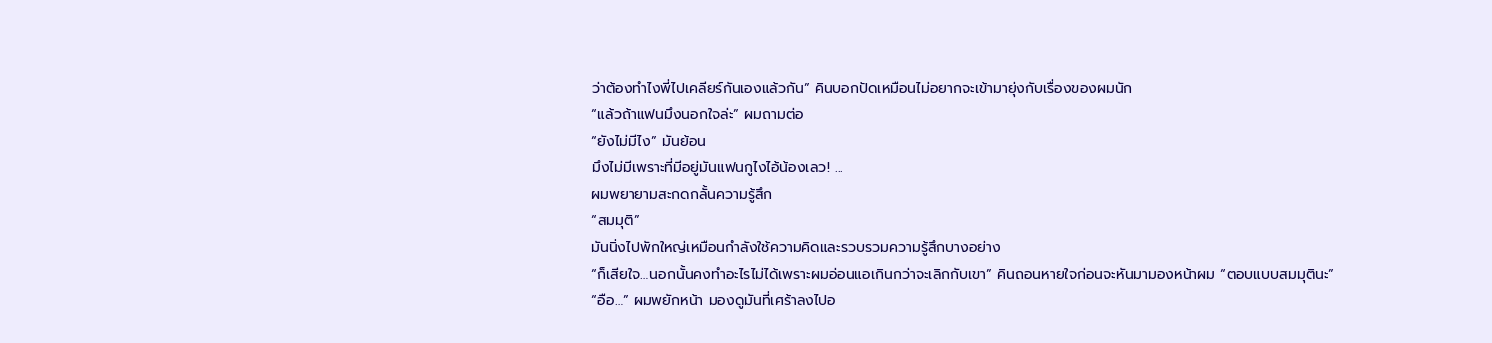ว่าต้องทำไงพี่ไปเคลียร์กันเองแล้วกัน” คินบอกปัดเหมือนไม่อยากจะเข้ามายุ่งกับเรื่องของผมนัก
“แล้วถ้าแฟนมึงนอกใจล่ะ” ผมถามต่อ
“ยังไม่มีไง” มันย้อน
มึงไม่มีเพราะที่มีอยู่มันแฟนกูไงไอ้น้องเลว! ...
ผมพยายามสะกดกลั้นความรู้สึก
“สมมุติ”
มันนิ่งไปพักใหญ่เหมือนกำลังใช้ความคิดและรวบรวมความรู้สึกบางอย่าง
“ก็เสียใจ…นอกนั้นคงทำอะไรไม่ได้เพราะผมอ่อนแอเกินกว่าจะเลิกกับเขา” คินถอนหายใจก่อนจะหันมามองหน้าผม “ตอบแบบสมมุตินะ”
“อือ…” ผมพยักหน้า มองดูมันที่เศร้าลงไปอ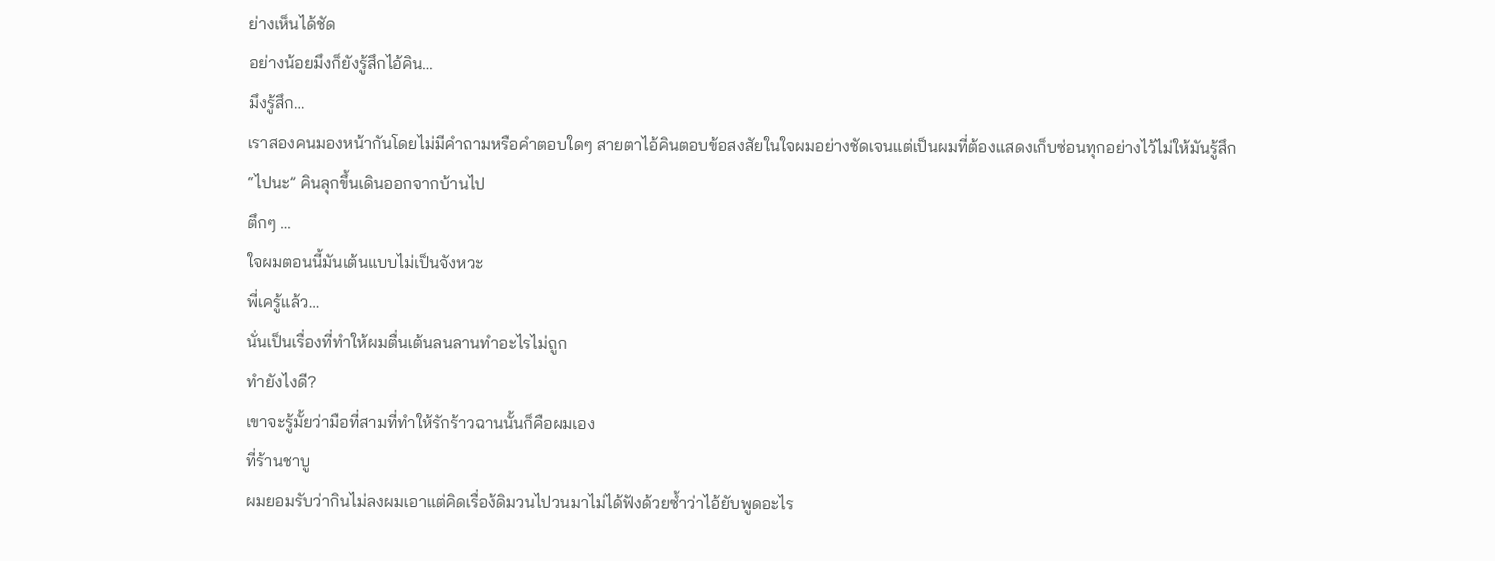ย่างเห็นได้ชัด
อย่างน้อยมึงก็ยังรู้สึกไอ้คิน…
มึงรู้สึก…
เราสองคนมองหน้ากันโดยไม่มีคำถามหรือคำตอบใดๆ สายตาไอ้คินตอบข้อสงสัยในใจผมอย่างชัดเจนแต่เป็นผมที่ต้องแสดงเก็บซ่อนทุกอย่างไว้ไม่ให้มันรู้สึก
“ไปนะ” คินลุกขึ้นเดินออกจากบ้านไป
ตึกๆ …
ใจผมตอนนี้มันเต้นแบบไม่เป็นจังหวะ
พี่เครู้แล้ว…
นั่นเป็นเรื่องที่ทำให้ผมตื่นเต้นลนลานทำอะไรไม่ถูก
ทำยังไงดี?
เขาจะรู้มั้ยว่ามือที่สามที่ทำให้รักร้าวฉานนั้นก็คือผมเอง
ที่ร้านชาบู
ผมยอมรับว่ากินไม่ลงผมเอาแต่คิดเรื่อง้ดิมวนไปวนมาไม่ได้ฟังด้วยซ้ำว่าไอ้ยับพูดอะไร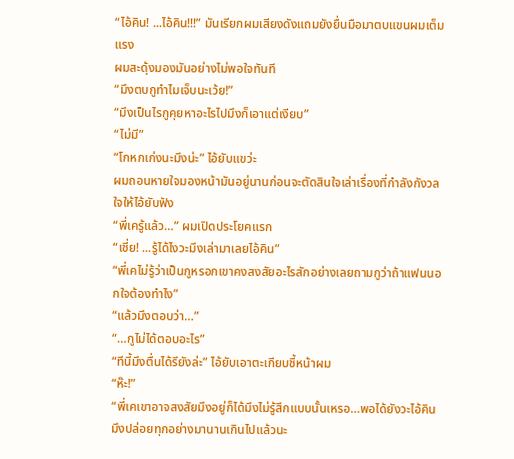“ไอ้คิน! ...ไอ้คิน!!!” มันเรียกผมเสียงดังแถมยังยื่นมือมาตบแขนผมเต็มแรง
ผมสะดุ้งมองมันอย่างไม่พอใจทันที
“มึงตบกูทำไมเจ็บนะเว้ย!”
“มึงเป็นไรกูคุยหาอะไรไปมึงก็เอาแต่เงียบ”
“ไม่มี”
“โกหกเก่งนะมึงน่ะ” ไอ้ยับแขว่ะ
ผมถอนหายใจมองหน้ามันอยู่นานก่อนจะตัดสินใจเล่าเรื่องที่กำลังกังวลใจให้ไอ้ยับฟัง
“พี่เครู้แล้ว…” ผมเปิดประโยคแรก
“เชี่ย! ...รู้ได้ไงวะมึงเล่ามาเลยไอ้คิน”
“พี่เคไม่รู้ว่าเป็นกูหรอกเขาคงสงสัยอะไรสักอย่างเลยถามกูว่าถ้าแฟนนอกใจต้องทำไง”
“แล้วมึงตอบว่า…”
“…กูไม่ได้ตอบอะไร”
“ทีนี้มึงตื่นได้รึยังล่ะ” ไอ้ยับเอาตะเกียบชี้หน้าผม
“ห๊ะ!”
“พี่เคเขาอาจสงสัยมึงอยู่ก็ได้มึงไม่รู้สึกแบบนั้นเหรอ…พอได้ยังวะไอ้คินมึงปล่อยทุกอย่างมานานเกินไปแล้วนะ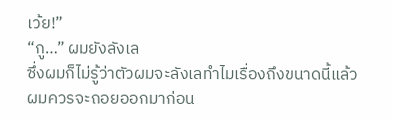เว้ย!”
“กู…” ผมยังลังเล
ซึ่งผมก็ไม่รู้ว่าตัวผมจะลังเลทำไมเรื่องถึงขนาดนี้แล้วผมควรจะถอยออกมาก่อน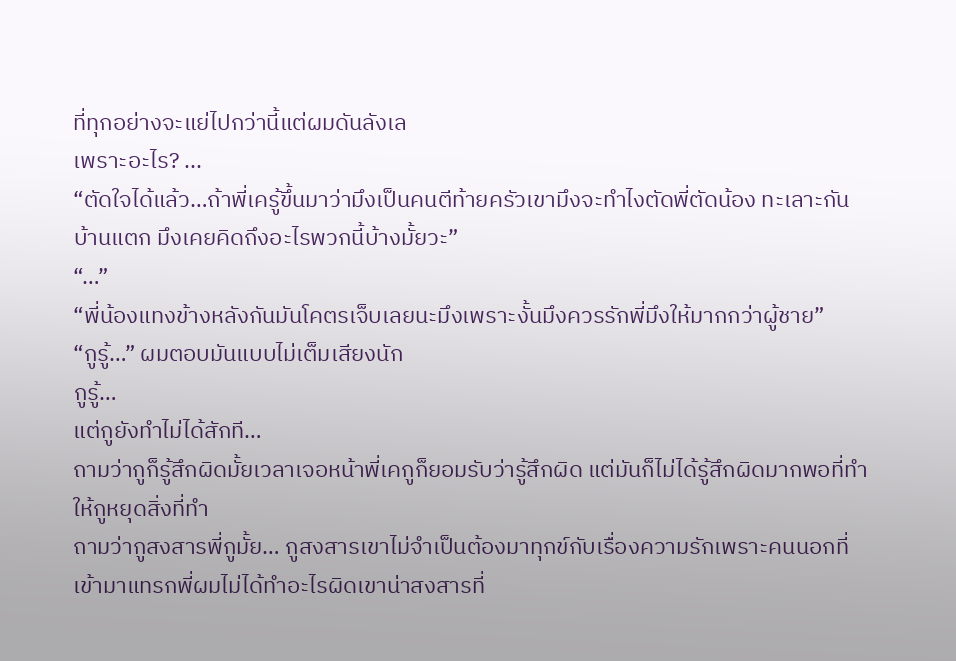ที่ทุกอย่างจะแย่ไปกว่านี้แต่ผมดันลังเล
เพราะอะไร? ...
“ตัดใจได้แล้ว…ถ้าพี่เครู้ขึ้นมาว่ามึงเป็นคนตีท้ายครัวเขามึงจะทำไงตัดพี่ตัดน้อง ทะเลาะกันบ้านแตก มึงเคยคิดถึงอะไรพวกนี้บ้างมั้ยวะ”
“…”
“พี่น้องแทงข้างหลังกันมันโคตรเจ็บเลยนะมึงเพราะงั้นมึงควรรักพี่มึงให้มากกว่าผู้ชาย”
“กูรู้…” ผมตอบมันแบบไม่เต็มเสียงนัก
กูรู้…
แต่กูยังทำไม่ได้สักที…
ถามว่ากูก็รู้สึกผิดมั้ยเวลาเจอหน้าพี่เคกูก็ยอมรับว่ารู้สึกผิด แต่มันก็ไม่ได้รู้สึกผิดมากพอที่ทำให้กูหยุดสิ่งที่ทำ
ถามว่ากูสงสารพี่กูมั้ย… กูสงสารเขาไม่จำเป็นต้องมาทุกข์กับเรื่องความรักเพราะคนนอกที่เข้ามาแทรกพี่ผมไม่ได้ทำอะไรผิดเขาน่าสงสารที่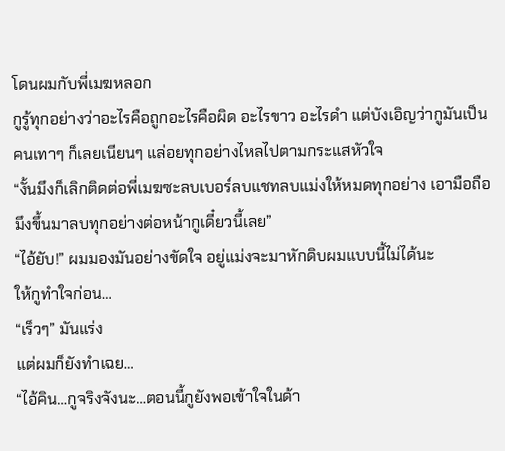โดนผมกับพี่เมฆหลอก
กูรู้ทุกอย่างว่าอะไรคือถูกอะไรคือผิด อะไรขาว อะไรดำ แต่บังเอิญว่ากูมันเป็นคนเทาๆ ก็เลยเนียนๆ แล่อยทุกอย่างไหลไปตามกระแสหัวใจ
“งั้นมึงก็เลิกติดต่อพี่เมฆซะลบเบอร์ลบแชทลบแม่งให้หมดทุกอย่าง เอามือถือมึงขึ้นมาลบทุกอย่างต่อหน้ากูเดี๋ยวนี้เลย”
“ไอ้ยับ!” ผมมองมันอย่างขัดใจ อยู่แม่งจะมาหักดิบผมแบบนี้ไม่ได้นะ
ให้กูทำใจก่อน…
“เร็วๆ” มันแร่ง
แต่ผมก็ยังทำเฉย…
“ไอ้คิน…กูจริงจังนะ…ตอนนี้กูยังพอเข้าใจในด้า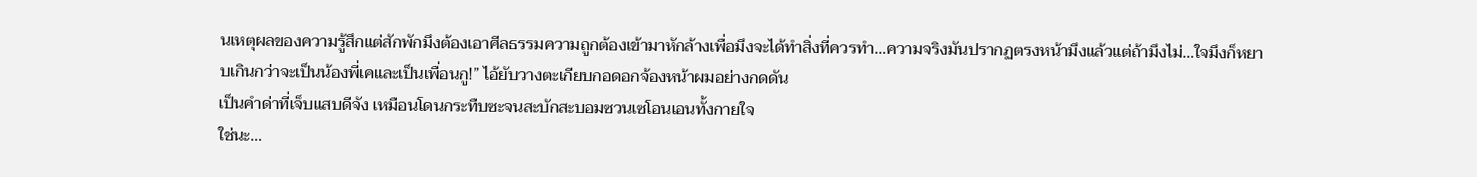นเหตุผลของความรู้สึกแต่สักพักมึงต้องเอาศีลธรรมความถูกต้องเข้ามาหักล้างเพื่อมึงจะได้ทำสิ่งที่ควรทำ…ความจริงมันปรากฏตรงหน้ามึงแล้วแต่ถ้ามึงไม่…ใจมึงก็หยาบเกินกว่าจะเป็นน้องพี่เคและเป็นเพื่อนกู!” ไอ้ยับวางตะเกียบกอดอกจ้องหน้าผมอย่างกดดัน
เป็นคำด่าที่เจ็บแสบดีจัง เหมือนโดนกระทืบซะจนสะบักสะบอมซวนเซโอนเอนทั้งกายใจ
ใช่นะ…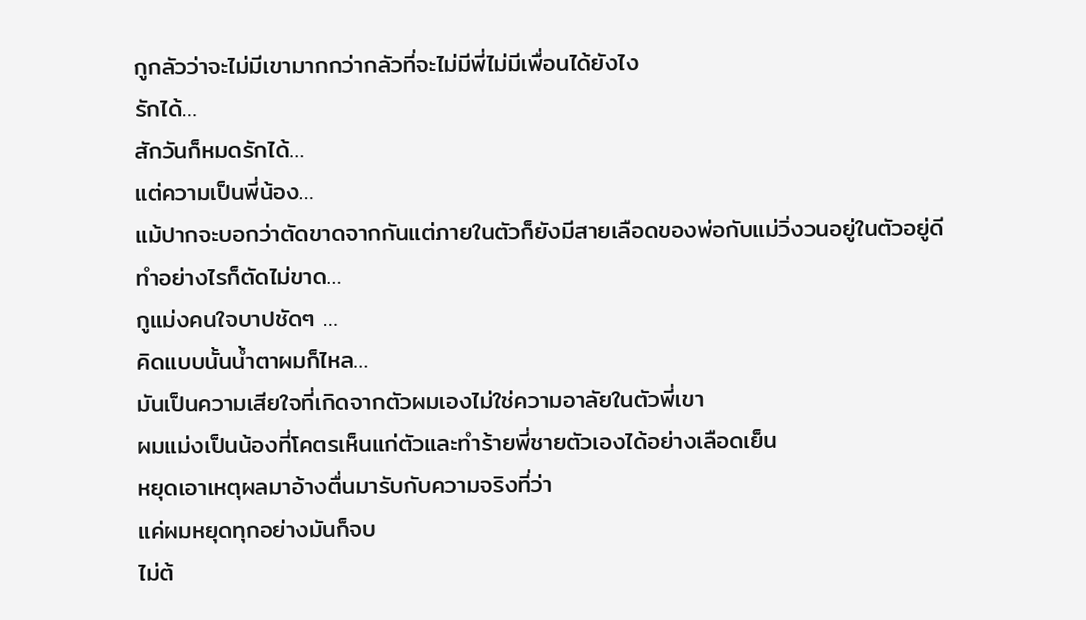กูกลัวว่าจะไม่มีเขามากกว่ากลัวที่จะไม่มีพี่ไม่มีเพื่อนได้ยังไง
รักได้…
สักวันก็หมดรักได้…
แต่ความเป็นพี่น้อง…
แม้ปากจะบอกว่าตัดขาดจากกันแต่ภายในตัวก็ยังมีสายเลือดของพ่อกับแม่วิ่งวนอยู่ในตัวอยู่ดี
ทำอย่างไรก็ตัดไม่ขาด…
กูแม่งคนใจบาปชัดๆ …
คิดแบบนั้นน้ำตาผมก็ไหล…
มันเป็นความเสียใจที่เกิดจากตัวผมเองไม่ใช่ความอาลัยในตัวพี่เขา
ผมแม่งเป็นน้องที่โคตรเห็นแก่ตัวและทำร้ายพี่ชายตัวเองได้อย่างเลือดเย็น
หยุดเอาเหตุผลมาอ้างตื่นมารับกับความจริงที่ว่า
แค่ผมหยุดทุกอย่างมันก็จบ
ไม่ต้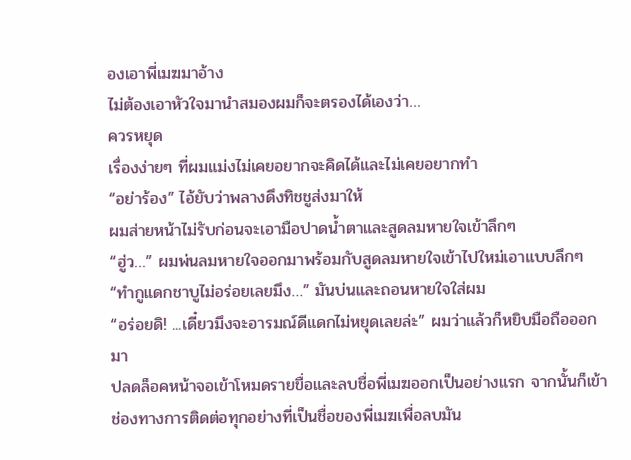องเอาพี่เมฆมาอ้าง
ไม่ต้องเอาหัวใจมานำสมองผมก็จะตรองได้เองว่า…
ควรหยุด
เรื่องง่ายๆ ที่ผมแม่งไม่เคยอยากจะคิดได้และไม่เคยอยากทำ
“อย่าร้อง” ไอ้ยับว่าพลางดึงทิชชูส่งมาให้
ผมส่ายหน้าไม่รับก่อนจะเอามือปาดน้ำตาและสูดลมหายใจเข้าลึกๆ
“ฮู่ว…” ผมพ่นลมหายใจออกมาพร้อมกับสูดลมหายใจเข้าไปใหม่เอาแบบลึกๆ
“ทำกูแดกชาบูไม่อร่อยเลยมึง…” มันบ่นและถอนหายใจใส่ผม
“อร่อยดิ! ...เดี๋ยวมึงจะอารมณ์ดีแดกไม่หยุดเลยล่ะ” ผมว่าแล้วก็หยิบมือถือออกมา
ปลดล็อคหน้าจอเข้าโหมดรายขื่อและลบชื่อพี่เมฆออกเป็นอย่างแรก จากนั้นก็เข้าช่องทางการติดต่อทุกอย่างที่เป็นชื่อของพี่เมฆเพื่อลบมัน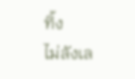ทิ้ง
ไม่ลังเล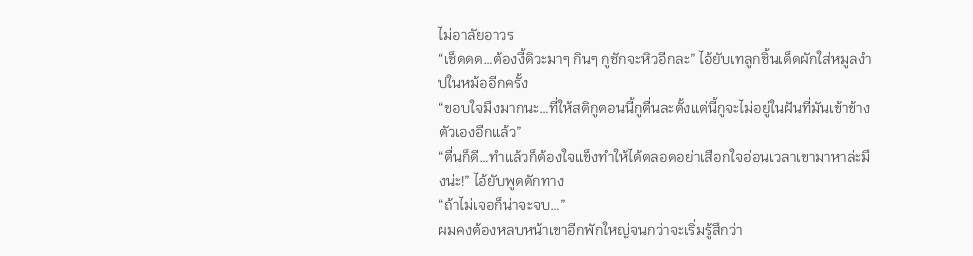ไม่อาลัยอาวร
“เช็ดดด…ต้องงี้ดิวะมาๆ กินๆ กูชักจะหิวอีกละ” ไอ้ยับเทลูกชิ้นเด็ดผักใส่หมูลงำปในหม้ออีกครั้ง
“ขอบใจมึงมากนะ…ที่ให้สติกูตอนนี้กูตื่นละตั้งแต่นี้กูจะไม่อยู่ในฝันที่มันเข้าข้างตัวเองอีกแล้ว”
“ตื่นก็ดี…ทำแล้วก็ต้องใจแข็งทำให้ได้ตลอดอย่าเสือกใจอ่อนเวลาเขามาหาล่ะมึงน่ะ!” ไอ้ยับพูดดักทาง
“ถ้าไม่เจอก็น่าจะจบ…”
ผมคงต้องหลบหน้าเขาอีกพักใหญ่จนกว่าจะเริ่มรู้สึกว่า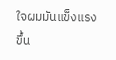ใจผมมันแข็งแรงขึ้น